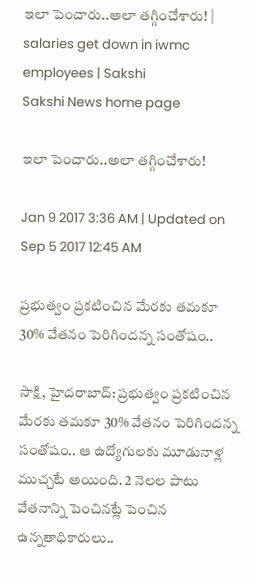ఇలా పెంచారు..అలా తగ్గించేశారు! | salaries get down in iwmc employees | Sakshi
Sakshi News home page

ఇలా పెంచారు..అలా తగ్గించేశారు!

Jan 9 2017 3:36 AM | Updated on Sep 5 2017 12:45 AM

ప్రభుత్వం ప్రకటించిన మేరకు తమకూ 30% వేతనం పెరిగిందన్న సంతోషం..

సాక్షి, హైదరాబాద్‌: ప్రభుత్వం ప్రకటించిన మేరకు తమకూ 30% వేతనం పెరిగిందన్న సంతోషం.. ఆ ఉద్యోగులకు మూడునాళ్ల ముచ్చటే అయింది. 2 నెలల పాటు వేతనాన్ని పెంచినట్లే పెంచిన ఉన్నతాధికారులు..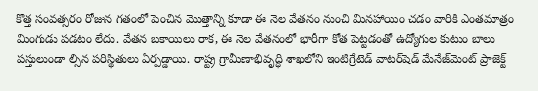కొత్త సంవత్సరం రోజున గతంలో పెంచిన మొత్తాన్ని కూడా ఈ నెల వేతనం నుంచి మినహాయిం చడం వారికి ఎంతమాత్రం మింగుడు పడటం లేదు. వేతన బకాయిలు రాక, ఈ నెల వేతనంలో భారీగా కోత పెట్టడంతో ఉద్యోగుల కుటుం బాలు పస్తులుండా ల్సిన పరిస్థితులు ఏర్పడ్డాయి. రాష్ట్ర గ్రామీణాభివృద్ధి శాఖలోని ఇంటిగ్రేటెడ్‌ వాటర్‌షెడ్‌ మేనేజ్‌మెంట్‌ ప్రాజెక్ట్‌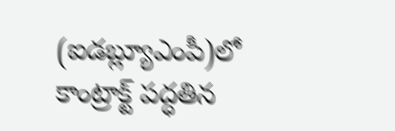(ఐడబ్ల్యూఎంపీ)లో కాంట్రాక్ట్‌ పద్ధతిన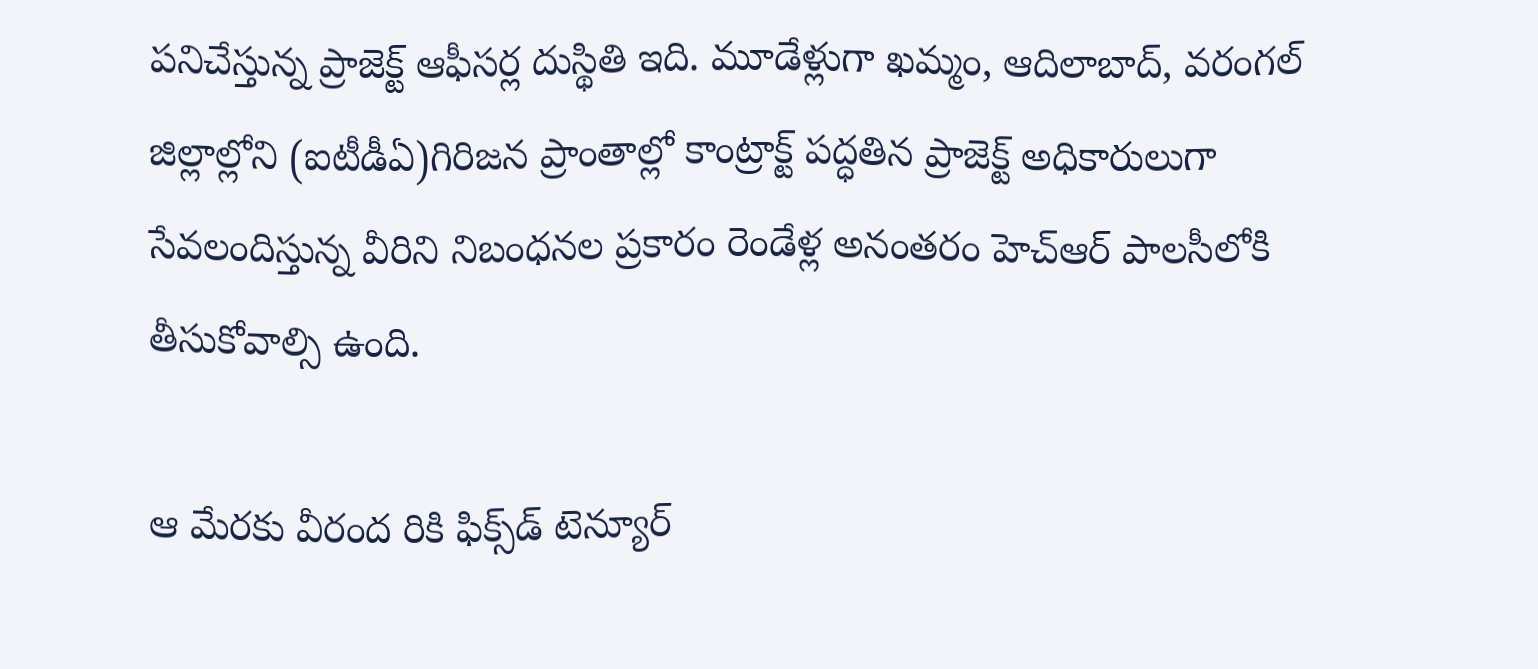పనిచేస్తున్న ప్రాజెక్ట్‌ ఆఫీసర్ల దుస్థితి ఇది. మూడేళ్లుగా ఖమ్మం, ఆదిలాబాద్, వరంగల్‌ జిల్లాల్లోని (ఐటీడీఏ)గిరిజన ప్రాంతాల్లో కాంట్రాక్ట్‌ పద్ధతిన ప్రాజెక్ట్‌ అధికారులుగా సేవలందిస్తున్న వీరిని నిబంధనల ప్రకారం రెండేళ్ల అనంతరం హెచ్‌ఆర్‌ పాలసీలోకి తీసుకోవాల్సి ఉంది.

ఆ మేరకు వీరంద రికి ఫిక్స్‌డ్‌ టెన్యూర్‌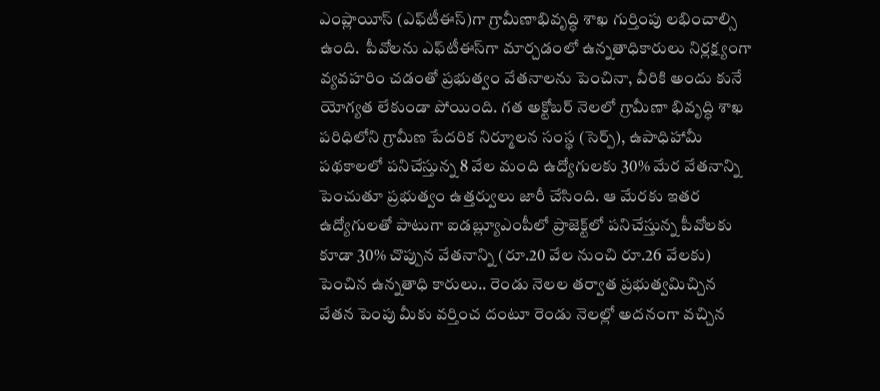ఎంప్లాయీస్‌ (ఎఫ్‌టీఈస్‌)గా గ్రామీణాభివృద్ధి శాఖ గుర్తింపు లభించాల్సి ఉంది.  పీవోలను ఎఫ్‌టీఈస్‌గా మార్చడంలో ఉన్నతాధికారులు నిర్లక్ష్యంగా వ్యవహరిం చడంతో ప్రభుత్వం వేతనాలను పెంచినా, వీరికి అందు కునే యోగ్యత లేకుండా పోయింది. గత అక్టోబర్‌ నెలలో గ్రామీణా భివృద్ధి శాఖ పరిధిలోని గ్రామీణ పేదరిక నిర్మూలన సంస్థ (సెర్ప్‌), ఉపాధిహామీ పథకాలలో పనిచేస్తున్న 8 వేల మంది ఉద్యోగులకు 30% మేర వేతనాన్ని పెంచుతూ ప్రభుత్వం ఉత్తర్వులు జారీ చేసింది. ఆ మేరకు ఇతర ఉద్యోగులతో పాటుగా ఐడబ్ల్యూఎంపీలో ప్రాజెక్ట్‌లో పనిచేస్తున్న పీవోలకు కూడా 30% చొప్పున వేతనాన్ని (రూ.20 వేల నుంచి రూ.26 వేలకు) పెంచిన ఉన్నతాధి కారులు.. రెండు నెలల తర్వాత ప్రభుత్వమిచ్చిన వేతన పెంపు మీకు వర్తించ దంటూ రెండు నెలల్లో అదనంగా వచ్చిన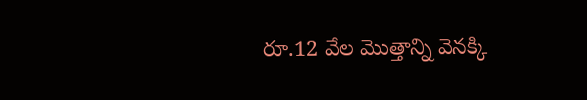రూ.12 వేల మొత్తాన్ని వెనక్కి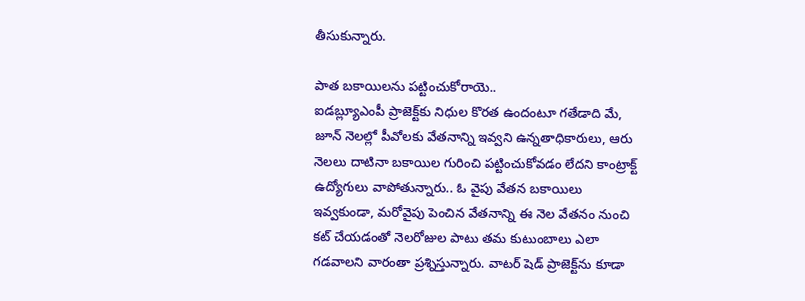తీసుకున్నారు.

పాత బకాయిలను పట్టించుకోరాయె..
ఐడబ్ల్యూఎంపీ ప్రాజెక్ట్‌కు నిధుల కొరత ఉందంటూ గతేడాది మే, జూన్‌ నెలల్లో పీవోలకు వేతనాన్ని ఇవ్వని ఉన్నతాధికారులు, ఆరు నెలలు దాటినా బకాయిల గురించి పట్టించుకోవడం లేదని కాంట్రాక్ట్‌ ఉద్యోగులు వాపోతున్నారు.. ఓ వైపు వేతన బకాయిలు ఇవ్వకుండా, మరోవైపు పెంచిన వేతనాన్ని ఈ నెల వేతనం నుంచి కట్‌ చేయడంతో నెలరోజుల పాటు తమ కుటుంబాలు ఎలా గడవాలని వారంతా ప్రశ్నిస్తున్నారు. వాటర్‌ షెడ్‌ ప్రాజెక్ట్‌ను కూడా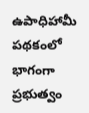ఉపాధిహామీ పథకంలో భాగంగా ప్రభుత్వం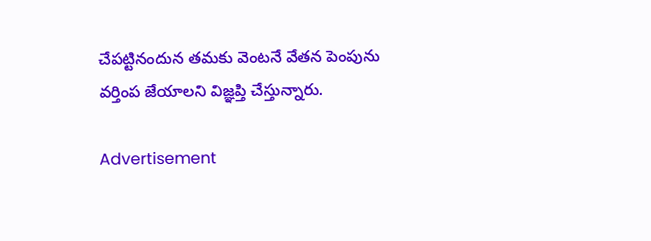చేపట్టినందున తమకు వెంటనే వేతన పెంపును వర్తింప జేయాలని విజ్ఞప్తి చేస్తున్నారు.

Advertisement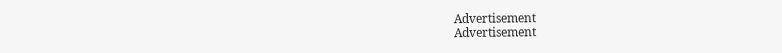Advertisement
Advertisement